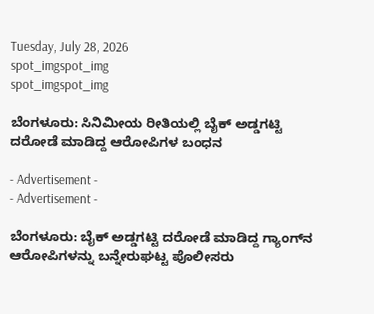Tuesday, July 28, 2026
spot_imgspot_img
spot_imgspot_img

ಬೆಂಗಳೂರು: ಸಿನಿಮೀಯ ರೀತಿಯಲ್ಲಿ ಬೈಕ್‌ ಅಡ್ಡಗಟ್ಟಿ ದರೋಡೆ ಮಾಡಿದ್ದ ಆರೋಪಿಗಳ ಬಂಧನ

- Advertisement -
- Advertisement -

ಬೆಂಗಳೂರು: ಬೈಕ್‌ ಅಡ್ಡಗಟ್ಟಿ ದರೋಡೆ ಮಾಡಿದ್ದ ಗ್ಯಾಂಗ್‌ನ ಆರೋಪಿಗಳನ್ನು ಬನ್ನೇರುಘಟ್ಟ ಪೊಲೀಸರು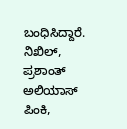ಬಂಧಿಸಿದ್ದಾರೆ. ನಿಖಿಲ್, ಪ್ರಶಾಂತ್ ಅಲಿಯಾಸ್‌ ಪಿಂಕಿ,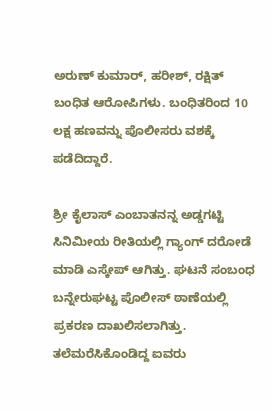ಅರುಣ್ ಕುಮಾರ್, ಹರೀಶ್, ರಕ್ಷಿತ್ ಬಂಧಿತ ಆರೋಪಿಗಳು. ಬಂಧಿತರಿಂದ 10 ಲಕ್ಷ ಹಣವನ್ನು ಪೊಲೀಸರು ವಶಕ್ಕೆ ಪಡೆದಿದ್ದಾರೆ.

ಶ್ರೀ ಕೈಲಾಸ್ ಎಂಬಾತನನ್ನ ಅಡ್ಡಗಟ್ಟಿ ಸಿನಿಮೀಯ ರೀತಿಯಲ್ಲಿ ಗ್ಯಾಂಗ್‌ ದರೋಡೆ ಮಾಡಿ ಎಸ್ಕೇಪ್‌ ಆಗಿತ್ತು. ಘಟನೆ ಸಂಬಂಧ ಬನ್ನೇರುಘಟ್ಟ ಪೊಲೀಸ್ ಠಾಣೆಯಲ್ಲಿ ಪ್ರಕರಣ ದಾಖಲಿಸಲಾಗಿತ್ತು. ತಲೆಮರೆಸಿಕೊಂಡಿದ್ದ ಐವರು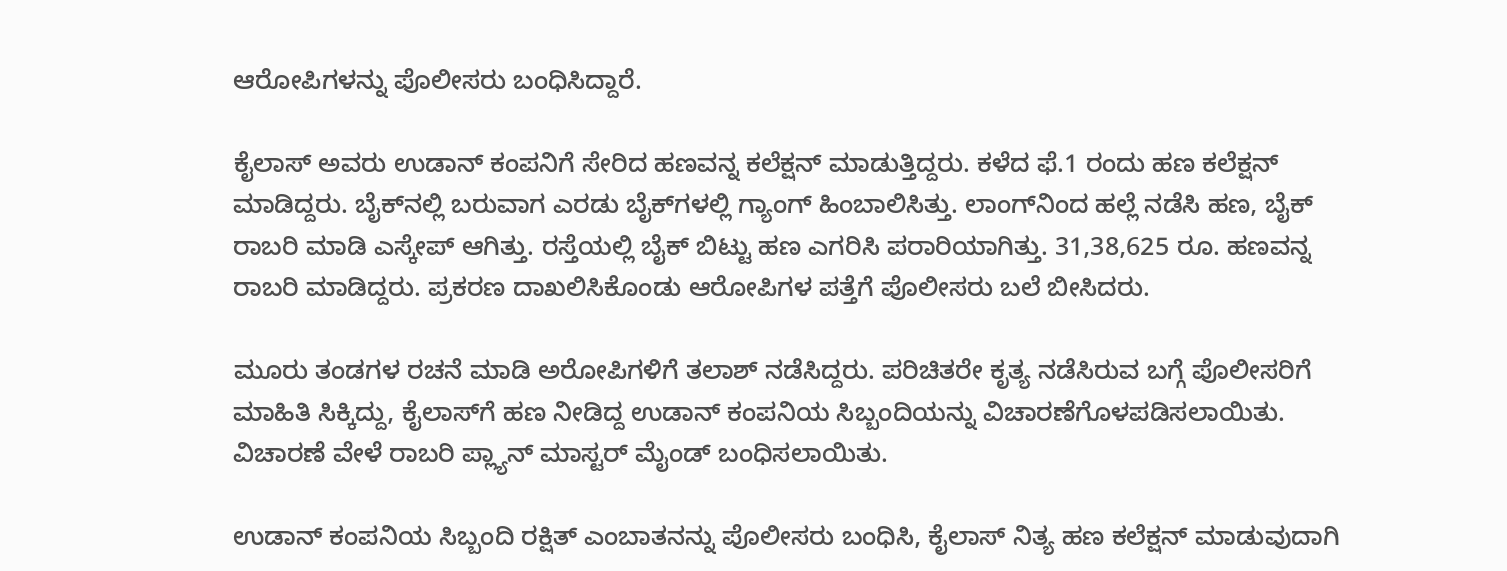ಆರೋಪಿಗಳನ್ನು ಪೊಲೀಸರು ಬಂಧಿಸಿದ್ದಾರೆ.

ಕೈಲಾಸ್‌ ಅವರು ಉಡಾನ್ ಕಂಪನಿಗೆ ಸೇರಿದ ಹಣವನ್ನ ಕಲೆಕ್ಷನ್ ಮಾಡುತ್ತಿದ್ದರು. ಕಳೆದ ಫೆ.1 ರಂದು ಹಣ ಕಲೆಕ್ಷನ್ ಮಾಡಿದ್ದರು. ಬೈಕ್‌ನಲ್ಲಿ ಬರುವಾಗ ಎರಡು ಬೈಕ್‌ಗಳಲ್ಲಿ ಗ್ಯಾಂಗ್ ಹಿಂಬಾಲಿಸಿತ್ತು. ಲಾಂಗ್‌ನಿಂದ ಹಲ್ಲೆ ನಡೆಸಿ ಹಣ, ಬೈಕ್ ರಾಬರಿ ಮಾಡಿ ಎಸ್ಕೇಪ್ ಆಗಿತ್ತು. ರಸ್ತೆಯಲ್ಲಿ ಬೈಕ್ ಬಿಟ್ಟು ಹಣ ಎಗರಿಸಿ ಪರಾರಿಯಾಗಿತ್ತು. 31,38,625 ರೂ. ಹಣವನ್ನ ರಾಬರಿ ಮಾಡಿದ್ದರು. ಪ್ರಕರಣ ದಾಖಲಿಸಿಕೊಂಡು ಆರೋಪಿಗಳ ಪತ್ತೆಗೆ ಪೊಲೀಸರು ಬಲೆ ಬೀಸಿದರು.

ಮೂರು ತಂಡಗಳ ರಚನೆ ಮಾಡಿ ಅರೋಪಿಗಳಿಗೆ ತಲಾಶ್ ನಡೆಸಿದ್ದರು. ಪರಿಚಿತರೇ ಕೃತ್ಯ ನಡೆಸಿರುವ ಬಗ್ಗೆ ಪೊಲೀಸರಿಗೆ ಮಾಹಿತಿ ಸಿಕ್ಕಿದ್ದು, ಕೈಲಾಸ್‌ಗೆ ಹಣ ನೀಡಿದ್ದ ಉಡಾನ್ ಕಂಪನಿಯ ಸಿಬ್ಬಂದಿಯನ್ನು ವಿಚಾರಣೆಗೊಳಪಡಿಸಲಾಯಿತು. ವಿಚಾರಣೆ ವೇಳೆ ರಾಬರಿ ಪ್ಲ್ಯಾನ್ ಮಾಸ್ಟರ್ ಮೈಂಡ್‌ ಬಂಧಿಸಲಾಯಿತು.

ಉಡಾನ್ ಕಂಪನಿಯ ಸಿಬ್ಬಂದಿ ರಕ್ಷಿತ್ ಎಂಬಾತನನ್ನು ಪೊಲೀಸರು ಬಂಧಿಸಿ, ಕೈಲಾಸ್ ನಿತ್ಯ ಹಣ ಕಲೆಕ್ಷನ್ ಮಾಡುವುದಾಗಿ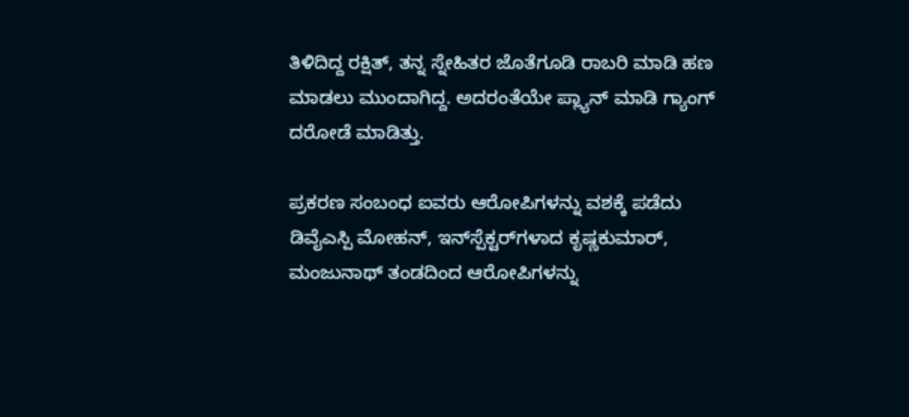ತಿಳಿದಿದ್ದ ರಕ್ಷಿತ್‌, ತನ್ನ ಸ್ನೇಹಿತರ ಜೊತೆಗೂಡಿ ರಾಬರಿ ಮಾಡಿ ಹಣ ಮಾಡಲು ಮುಂದಾಗಿದ್ದ. ಅದರಂತೆಯೇ ಪ್ಲ್ಯಾನ್ ಮಾಡಿ‌ ಗ್ಯಾಂಗ್‌ ದರೋಡೆ ಮಾಡಿತ್ತು.

ಪ್ರಕರಣ ಸಂಬಂಧ ಐವರು ಆರೋಪಿಗಳನ್ನು ವಶಕ್ಕೆ ಪಡೆದು ಡಿವೈಎಸ್ಪಿ ಮೋಹನ್, ಇನ್‌ಸ್ಪೆಕ್ಟರ್‌ಗಳಾದ ಕೃಷ್ಣಕುಮಾರ್, ಮಂಜುನಾಥ್ ತಂಡದಿಂದ ಆರೋಪಿಗಳನ್ನು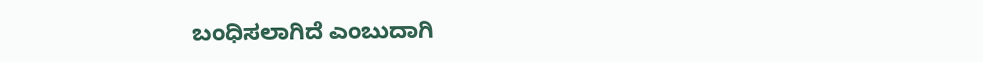ಬಂಧಿಸಲಾಗಿದೆ ಎಂಬುದಾಗಿ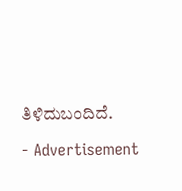ತಿಳಿದುಬಂದಿದೆ.

- Advertisement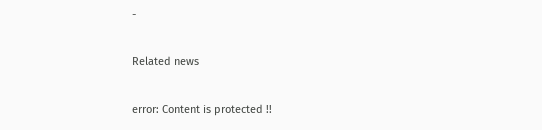-

Related news

error: Content is protected !!